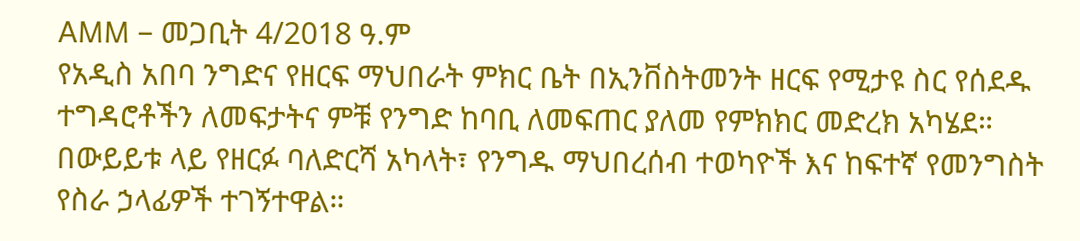AMM – መጋቢት 4/2018 ዓ.ም
የአዲስ አበባ ንግድና የዘርፍ ማህበራት ምክር ቤት በኢንቨስትመንት ዘርፍ የሚታዩ ስር የሰደዱ ተግዳሮቶችን ለመፍታትና ምቹ የንግድ ከባቢ ለመፍጠር ያለመ የምክክር መድረክ አካሄደ።
በውይይቱ ላይ የዘርፉ ባለድርሻ አካላት፣ የንግዱ ማህበረሰብ ተወካዮች እና ከፍተኛ የመንግስት የስራ ኃላፊዎች ተገኝተዋል።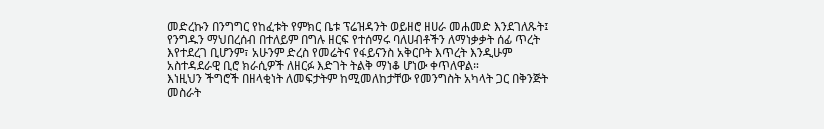መድረኩን በንግግር የከፈቱት የምክር ቤቱ ፕሬዝዳንት ወይዘሮ ዘሀራ መሐመድ እንደገለጹት፤ የንግዱን ማህበረሰብ በተለይም በግሉ ዘርፍ የተሰማሩ ባለሀብቶችን ለማነቃቃት ሰፊ ጥረት እየተደረገ ቢሆንም፣ አሁንም ድረስ የመሬትና የፋይናንስ አቅርቦት እጥረት እንዲሁም አስተዳደራዊ ቢሮ ክራሲዎች ለዘርፉ እድገት ትልቅ ማነቆ ሆነው ቀጥለዋል።
እነዚህን ችግሮች በዘላቂነት ለመፍታትም ከሚመለከታቸው የመንግስት አካላት ጋር በቅንጅት መስራት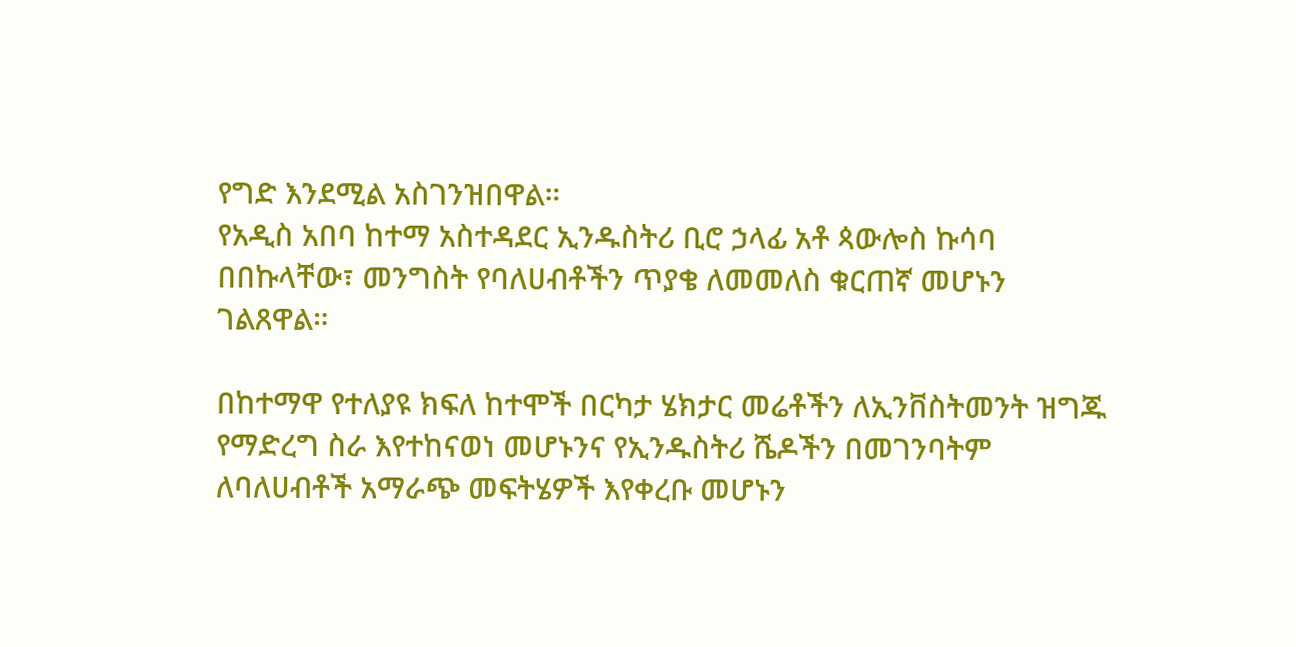የግድ እንደሚል አስገንዝበዋል።
የአዲስ አበባ ከተማ አስተዳደር ኢንዱስትሪ ቢሮ ኃላፊ አቶ ጳውሎስ ኩሳባ በበኩላቸው፣ መንግስት የባለሀብቶችን ጥያቄ ለመመለስ ቁርጠኛ መሆኑን ገልጸዋል።

በከተማዋ የተለያዩ ክፍለ ከተሞች በርካታ ሄክታር መሬቶችን ለኢንቨስትመንት ዝግጁ የማድረግ ስራ እየተከናወነ መሆኑንና የኢንዱስትሪ ሼዶችን በመገንባትም ለባለሀብቶች አማራጭ መፍትሄዎች እየቀረቡ መሆኑን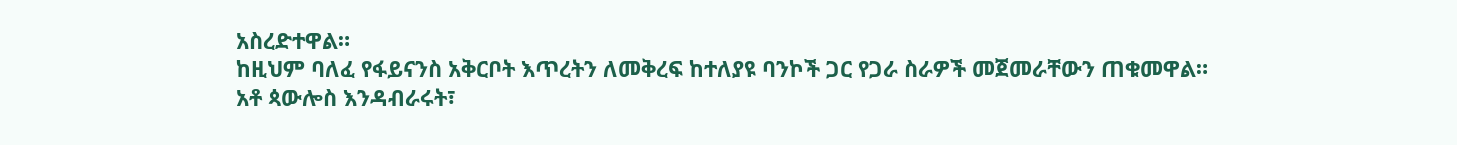አስረድተዋል።
ከዚህም ባለፈ የፋይናንስ አቅርቦት እጥረትን ለመቅረፍ ከተለያዩ ባንኮች ጋር የጋራ ስራዎች መጀመራቸውን ጠቁመዋል።
አቶ ጳውሎስ እንዳብራሩት፣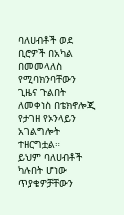ባለሀብቶች ወደ ቢሮዎች በአካል በመመላለስ የሚባክንባቸውን ጊዜና ጉልበት ለመቀነስ በቴክኖሎጂ የታገዘ የኦንላይን አገልግሎት ተዘርግቷል።
ይህም ባለሀብቶች ካሉበት ሆነው ጥያቄዎቻቸውን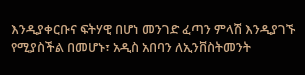እንዲያቀርቡና ፍትሃዊ በሆነ መንገድ ፈጣን ምላሽ እንዲያገኙ የሚያስችል በመሆኑ፣ አዲስ አበባን ለኢንቨስትመንት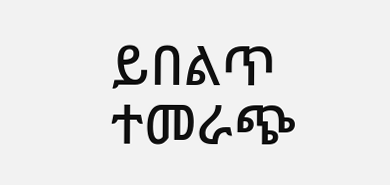ይበልጥ ተመራጭ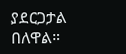ያደርጋታል በለዋል።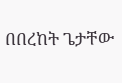በበረከት ጌታቸው